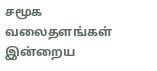சமூக வலைதளங்கள் இன்றைய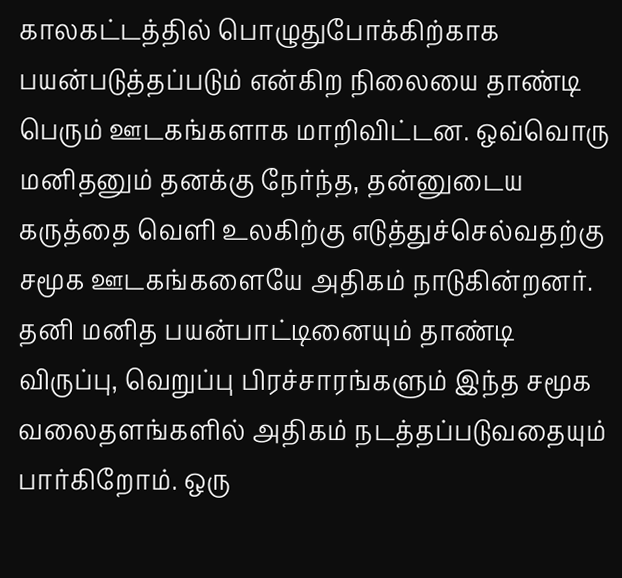காலகட்டத்தில் பொழுதுபோக்கிற்காக பயன்படுத்தப்படும் என்கிற நிலையை தாண்டி பெரும் ஊடகங்களாக மாறிவிட்டன. ஒவ்வொரு மனிதனும் தனக்கு நேர்ந்த, தன்னுடைய கருத்தை வெளி உலகிற்கு எடுத்துச்செல்வதற்கு சமூக ஊடகங்களையே அதிகம் நாடுகின்றனர்.
தனி மனித பயன்பாட்டினையும் தாண்டி விருப்பு, வெறுப்பு பிரச்சாரங்களும் இந்த சமூக வலைதளங்களில் அதிகம் நடத்தப்படுவதையும் பார்கிறோம். ஒரு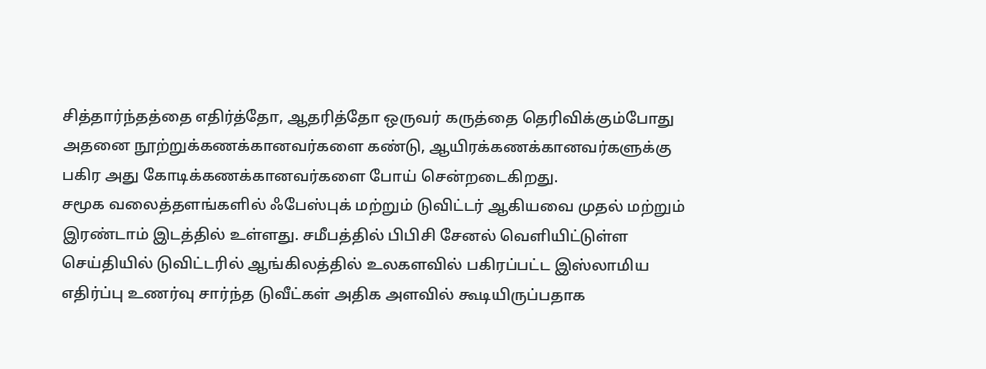சித்தார்ந்தத்தை எதிர்த்தோ, ஆதரித்தோ ஒருவர் கருத்தை தெரிவிக்கும்போது அதனை நூற்றுக்கணக்கானவர்களை கண்டு, ஆயிரக்கணக்கானவர்களுக்கு பகிர அது கோடிக்கணக்கானவர்களை போய் சென்றடைகிறது.
சமூக வலைத்தளங்களில் ஃபேஸ்புக் மற்றும் டுவிட்டர் ஆகியவை முதல் மற்றும் இரண்டாம் இடத்தில் உள்ளது. சமீபத்தில் பிபிசி சேனல் வெளியிட்டுள்ள செய்தியில் டுவிட்டரில் ஆங்கிலத்தில் உலகளவில் பகிரப்பட்ட இஸ்லாமிய எதிர்ப்பு உணர்வு சார்ந்த டுவீட்கள் அதிக அளவில் கூடியிருப்பதாக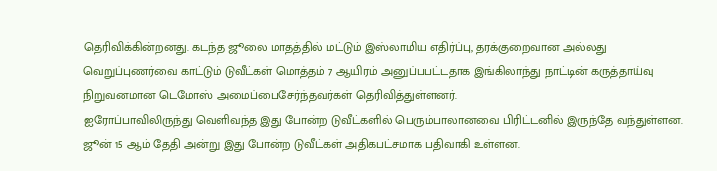தெரிவிக்கின்றனது. கடந்த ஜூலை மாதத்தில் மட்டும் இஸ்லாமிய எதிர்ப்பு, தரக்குறைவான அல்லது வெறுப்புணர்வை காட்டும் டுவீட்கள் மொத்தம் 7 ஆயிரம் அனுப்பபட்டதாக இங்கிலாந்து நாட்டின் கருத்தாய்வு நிறுவனமான டெமோஸ் அமைப்பைசேர்ந்தவர்கள் தெரிவித்துள்ளனர்.
ஐரோப்பாவிலிருந்து வெளிவந்த இது போன்ற டுவீட்களில் பெரும்பாலானவை பிரிட்டனில் இருந்தே வந்துள்ளன. ஜூன் 15 ஆம் தேதி அன்று இது போன்ற டுவீட்கள் அதிகபட்சமாக பதிவாகி உள்ளன.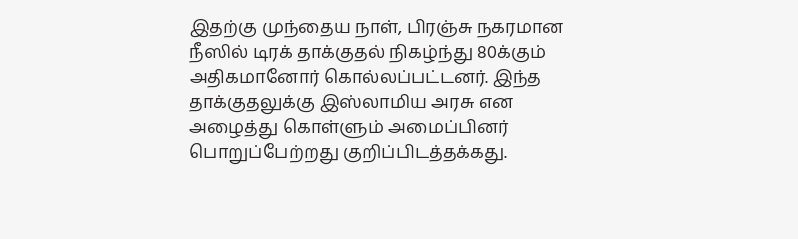இதற்கு முந்தைய நாள், பிரஞ்சு நகரமான நீஸில் டிரக் தாக்குதல் நிகழ்ந்து 80க்கும் அதிகமானோர் கொல்லப்பட்டனர். இந்த தாக்குதலுக்கு இஸ்லாமிய அரசு என அழைத்து கொள்ளும் அமைப்பினர் பொறுப்பேற்றது குறிப்பிடத்தக்கது.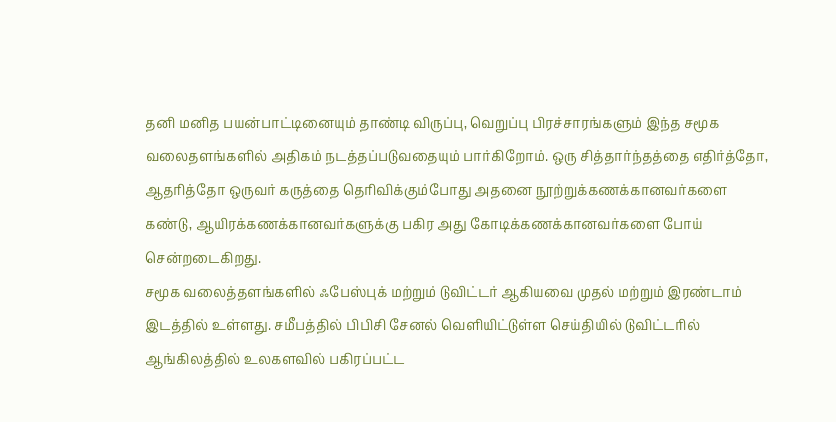தனி மனித பயன்பாட்டினையும் தாண்டி விருப்பு, வெறுப்பு பிரச்சாரங்களும் இந்த சமூக வலைதளங்களில் அதிகம் நடத்தப்படுவதையும் பார்கிறோம். ஒரு சித்தார்ந்தத்தை எதிர்த்தோ, ஆதரித்தோ ஒருவர் கருத்தை தெரிவிக்கும்போது அதனை நூற்றுக்கணக்கானவர்களை கண்டு, ஆயிரக்கணக்கானவர்களுக்கு பகிர அது கோடிக்கணக்கானவர்களை போய் சென்றடைகிறது.
சமூக வலைத்தளங்களில் ஃபேஸ்புக் மற்றும் டுவிட்டர் ஆகியவை முதல் மற்றும் இரண்டாம் இடத்தில் உள்ளது. சமீபத்தில் பிபிசி சேனல் வெளியிட்டுள்ள செய்தியில் டுவிட்டரில் ஆங்கிலத்தில் உலகளவில் பகிரப்பட்ட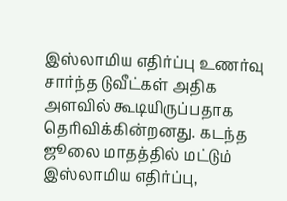இஸ்லாமிய எதிர்ப்பு உணர்வு சார்ந்த டுவீட்கள் அதிக அளவில் கூடியிருப்பதாக தெரிவிக்கின்றனது. கடந்த ஜூலை மாதத்தில் மட்டும் இஸ்லாமிய எதிர்ப்பு,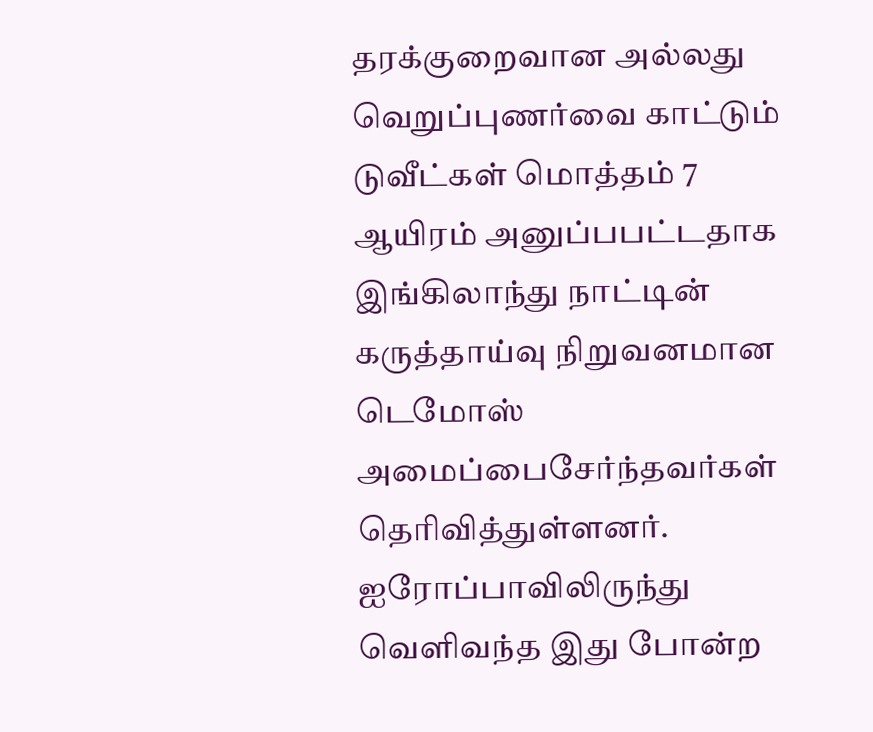தரக்குறைவான அல்லது வெறுப்புணர்வை காட்டும் டுவீட்கள் மொத்தம் 7 ஆயிரம் அனுப்பபட்டதாக இங்கிலாந்து நாட்டின் கருத்தாய்வு நிறுவனமான டெமோஸ் அமைப்பைசேர்ந்தவர்கள் தெரிவித்துள்ளனர்.
ஐரோப்பாவிலிருந்து வெளிவந்த இது போன்ற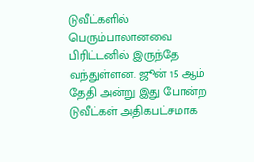டுவீட்களில் பெரும்பாலானவை பிரிட்டனில் இருந்தே வந்துள்ளன. ஜூன் 15 ஆம் தேதி அன்று இது போன்ற டுவீட்கள் அதிகபட்சமாக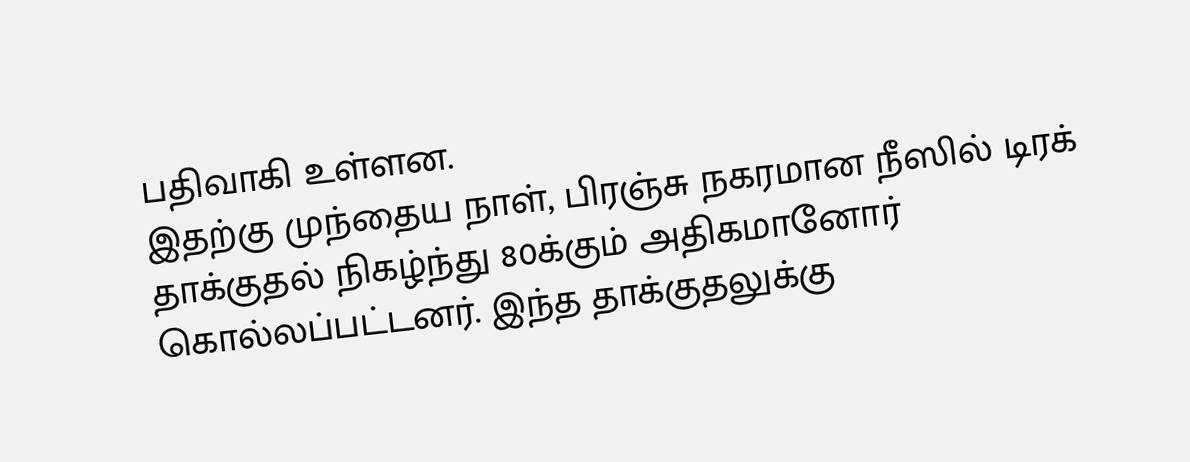பதிவாகி உள்ளன.
இதற்கு முந்தைய நாள், பிரஞ்சு நகரமான நீஸில் டிரக் தாக்குதல் நிகழ்ந்து 80க்கும் அதிகமானோர் கொல்லப்பட்டனர். இந்த தாக்குதலுக்கு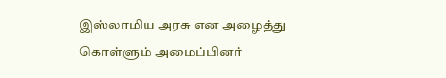இஸ்லாமிய அரசு என அழைத்து கொள்ளும் அமைப்பினர்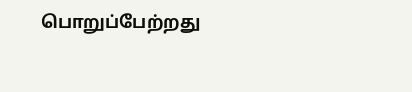பொறுப்பேற்றது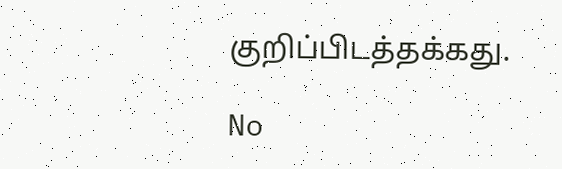குறிப்பிடத்தக்கது.

No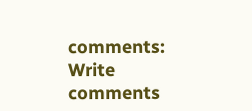comments:
Write comments